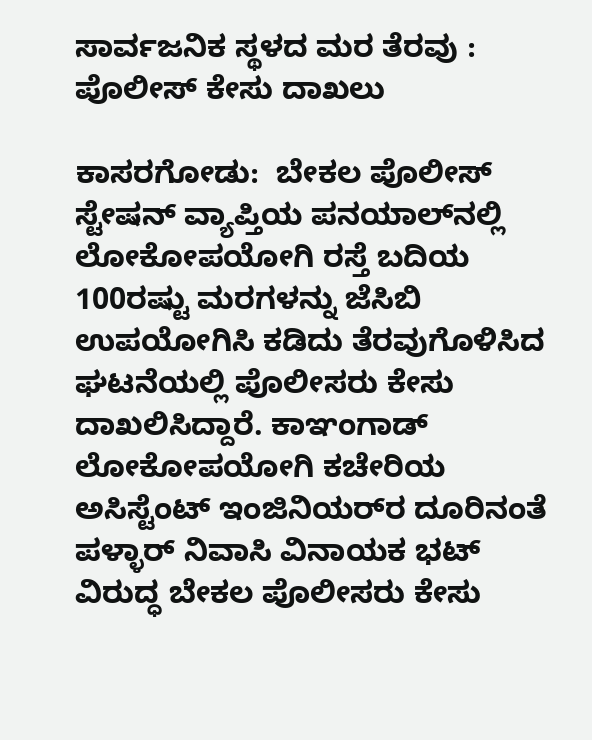ಸಾರ್ವಜನಿಕ ಸ್ಥಳದ ಮರ ತೆರವು : ಪೊಲೀಸ್ ಕೇಸು ದಾಖಲು

ಕಾಸರಗೋಡು:  ಬೇಕಲ ಪೊಲೀಸ್ ಸ್ಟೇಷನ್ ವ್ಯಾಪ್ತಿಯ ಪನಯಾಲ್‌ನಲ್ಲಿ ಲೋಕೋಪಯೋಗಿ ರಸ್ತೆ ಬದಿಯ 100ರಷ್ಟು ಮರಗಳನ್ನು ಜೆಸಿಬಿ ಉಪಯೋಗಿಸಿ ಕಡಿದು ತೆರವುಗೊಳಿಸಿದ ಘಟನೆಯಲ್ಲಿ ಪೊಲೀಸರು ಕೇಸು ದಾಖಲಿಸಿದ್ದಾರೆ. ಕಾಞಂಗಾಡ್ ಲೋಕೋಪಯೋಗಿ ಕಚೇರಿಯ ಅಸಿಸ್ಟೆಂಟ್ ಇಂಜಿನಿಯರ್‌ರ ದೂರಿನಂತೆ ಪಳ್ಳಾರ್ ನಿವಾಸಿ ವಿನಾಯಕ ಭಟ್ ವಿರುದ್ಧ ಬೇಕಲ ಪೊಲೀಸರು ಕೇಸು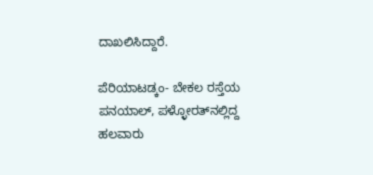ದಾಖಲಿಸಿದ್ದಾರೆ.

ಪೆರಿಯಾಟಡ್ಕಂ- ಬೇಕಲ ರಸ್ತೆಯ ಪನಯಾಲ್, ಪಳ್ಳೋರತ್‌ನಲ್ಲಿದ್ದ ಹಲವಾರು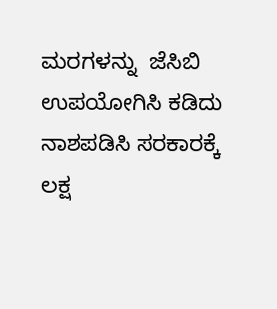ಮರಗಳನ್ನು  ಜೆಸಿಬಿ ಉಪಯೋಗಿಸಿ ಕಡಿದು ನಾಶಪಡಿಸಿ ಸರಕಾರಕ್ಕೆ ಲಕ್ಷ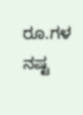ರೂ.ಗಳ ನಷ್ಟ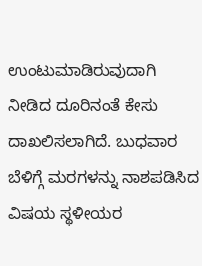ಉಂಟುಮಾಡಿರುವುದಾಗಿ ನೀಡಿದ ದೂರಿನಂತೆ ಕೇಸು ದಾಖಲಿಸಲಾಗಿದೆ. ಬುಧವಾರ ಬೆಳಿಗ್ಗೆ ಮರಗಳನ್ನು ನಾಶಪಡಿಸಿದ ವಿಷಯ ಸ್ಥಳೀಯರ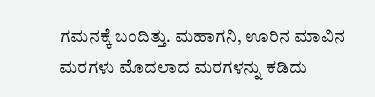ಗಮನಕ್ಕೆ ಬಂದಿತ್ತು. ಮಹಾಗನಿ, ಊರಿನ ಮಾವಿನ ಮರಗಳು ಮೊದಲಾದ ಮರಗಳನ್ನು ಕಡಿದು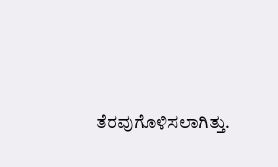ತೆರವುಗೊಳಿಸಲಾಗಿತ್ತು.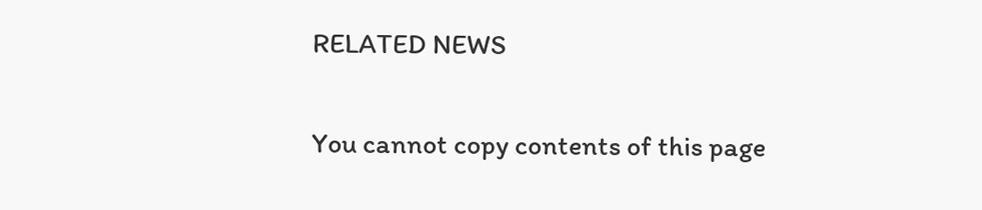RELATED NEWS

You cannot copy contents of this page